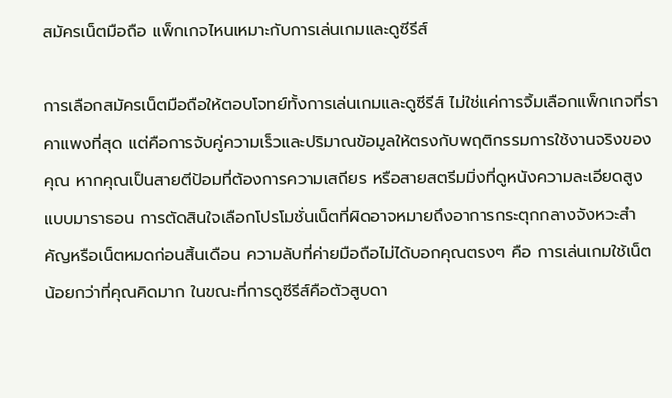สมัครเน็ตมือถือ แพ็กเกจไหนเหมาะกับการเล่นเกมและดูซีรีส์

การเลือกสมัครเน็ตมือถือให้ตอบโจทย์ทั้งการเล่นเกมและดูซีรีส์ ไม่ใช่แค่การจิ้มเลือกแพ็กเกจที่ราคาแพงที่สุด แต่คือการจับคู่ความเร็วและปริมาณข้อมูลให้ตรงกับพฤติกรรมการใช้งานจริงของคุณ หากคุณเป็นสายตีป้อมที่ต้องการความเสถียร หรือสายสตรีมมิ่งที่ดูหนังความละเอียดสูงแบบมาราธอน การตัดสินใจเลือกโปรโมชั่นเน็ตที่ผิดอาจหมายถึงอาการกระตุกกลางจังหวะสำคัญหรือเน็ตหมดก่อนสิ้นเดือน ความลับที่ค่ายมือถือไม่ได้บอกคุณตรงๆ คือ การเล่นเกมใช้เน็ตน้อยกว่าที่คุณคิดมาก ในขณะที่การดูซีรีส์คือตัวสูบดา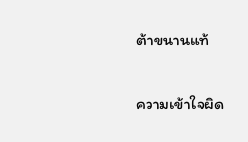ต้าขนานแท้

ความเข้าใจผิด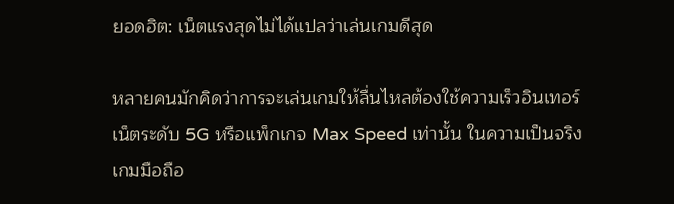ยอดฮิต: เน็ตแรงสุดไม่ได้แปลว่าเล่นเกมดีสุด

หลายคนมักคิดว่าการจะเล่นเกมให้ลื่นไหลต้องใช้ความเร็วอินเทอร์เน็ตระดับ 5G หรือแพ็กเกจ Max Speed เท่านั้น ในความเป็นจริง เกมมือถือ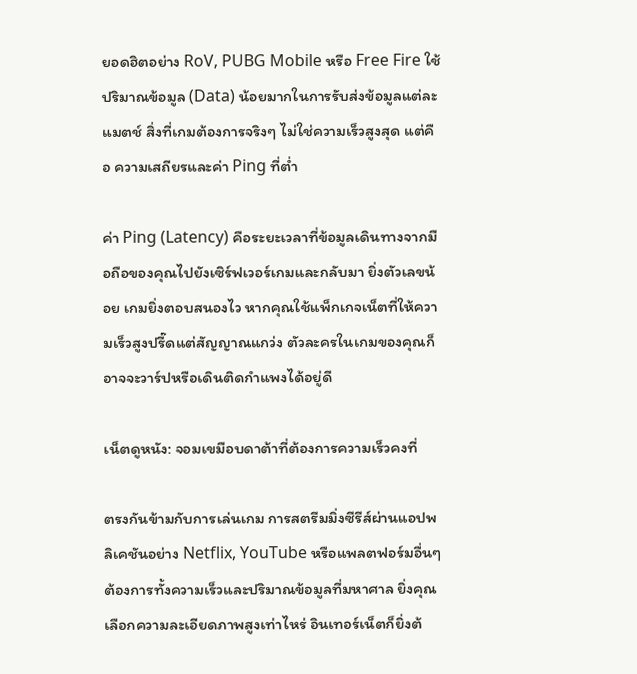ยอดฮิตอย่าง RoV, PUBG Mobile หรือ Free Fire ใช้ปริมาณข้อมูล (Data) น้อยมากในการรับส่งข้อมูลแต่ละแมตช์ สิ่งที่เกมต้องการจริงๆ ไม่ใช่ความเร็วสูงสุด แต่คือ ความเสถียรและค่า Ping ที่ต่ำ

ค่า Ping (Latency) คือระยะเวลาที่ข้อมูลเดินทางจากมือถือของคุณไปยังเซิร์ฟเวอร์เกมและกลับมา ยิ่งตัวเลขน้อย เกมยิ่งตอบสนองไว หากคุณใช้แพ็กเกจเน็ตที่ให้ความเร็วสูงปรี๊ดแต่สัญญาณแกว่ง ตัวละครในเกมของคุณก็อาจจะวาร์ปหรือเดินติดกำแพงได้อยู่ดี

เน็ตดูหนัง: จอมเขมือบดาต้าที่ต้องการความเร็วคงที่

ตรงกันข้ามกับการเล่นเกม การสตรีมมิ่งซีรีส์ผ่านแอปพลิเคชันอย่าง Netflix, YouTube หรือแพลตฟอร์มอื่นๆ ต้องการทั้งความเร็วและปริมาณข้อมูลที่มหาศาล ยิ่งคุณเลือกความละเอียดภาพสูงเท่าไหร่ อินเทอร์เน็ตก็ยิ่งต้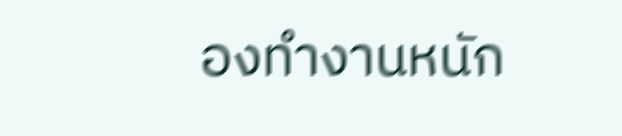องทำงานหนัก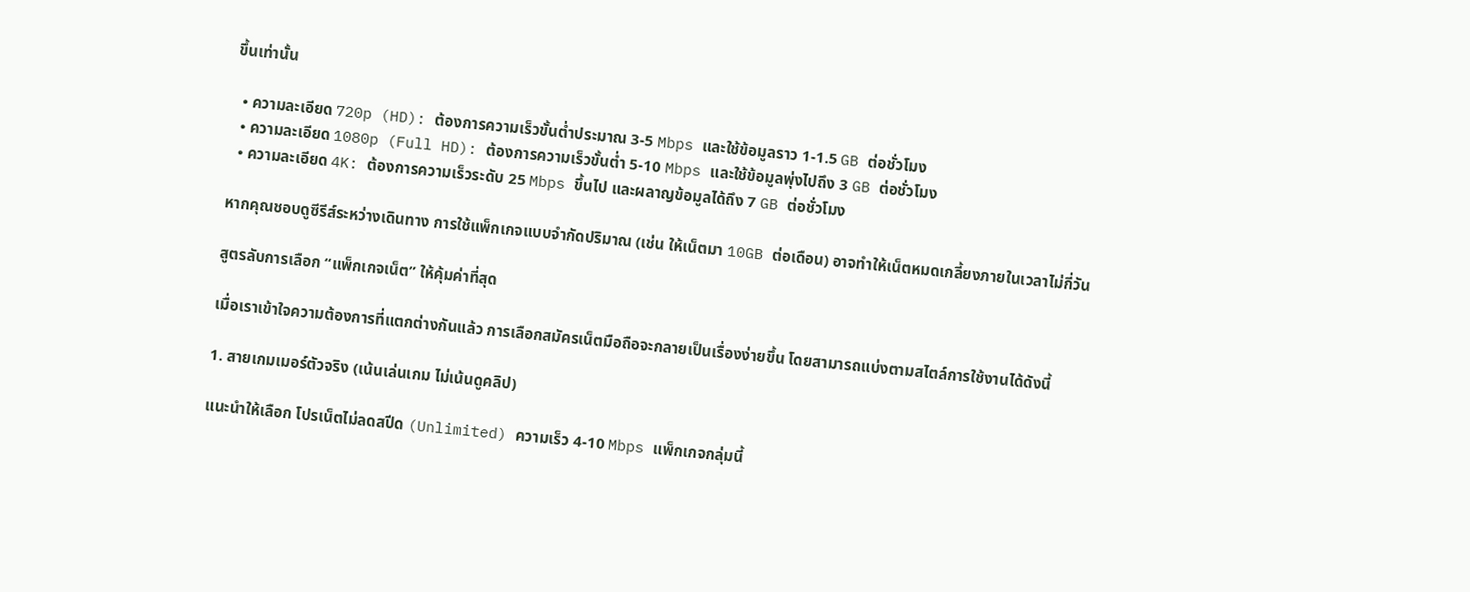ขึ้นเท่านั้น

  • ความละเอียด 720p (HD): ต้องการความเร็วขั้นต่ำประมาณ 3-5 Mbps และใช้ข้อมูลราว 1-1.5 GB ต่อชั่วโมง
  • ความละเอียด 1080p (Full HD): ต้องการความเร็วขั้นต่ำ 5-10 Mbps และใช้ข้อมูลพุ่งไปถึง 3 GB ต่อชั่วโมง
  • ความละเอียด 4K: ต้องการความเร็วระดับ 25 Mbps ขึ้นไป และผลาญข้อมูลได้ถึง 7 GB ต่อชั่วโมง

หากคุณชอบดูซีรีส์ระหว่างเดินทาง การใช้แพ็กเกจแบบจำกัดปริมาณ (เช่น ให้เน็ตมา 10GB ต่อเดือน) อาจทำให้เน็ตหมดเกลี้ยงภายในเวลาไม่กี่วัน

สูตรลับการเลือก “แพ็กเกจเน็ต” ให้คุ้มค่าที่สุด

เมื่อเราเข้าใจความต้องการที่แตกต่างกันแล้ว การเลือกสมัครเน็ตมือถือจะกลายเป็นเรื่องง่ายขึ้น โดยสามารถแบ่งตามสไตล์การใช้งานได้ดังนี้

1. สายเกมเมอร์ตัวจริง (เน้นเล่นเกม ไม่เน้นดูคลิป)

แนะนำให้เลือก โปรเน็ตไม่ลดสปีด (Unlimited) ความเร็ว 4-10 Mbps แพ็กเกจกลุ่มนี้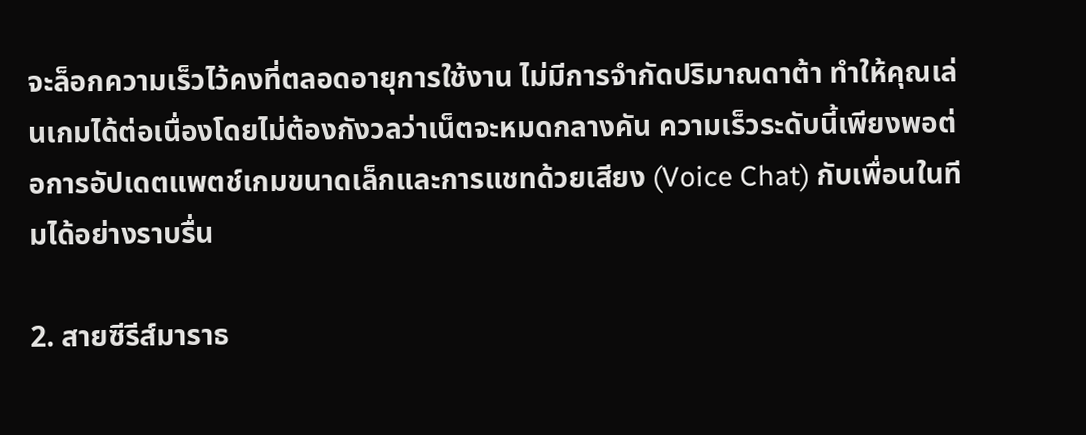จะล็อกความเร็วไว้คงที่ตลอดอายุการใช้งาน ไม่มีการจำกัดปริมาณดาต้า ทำให้คุณเล่นเกมได้ต่อเนื่องโดยไม่ต้องกังวลว่าเน็ตจะหมดกลางคัน ความเร็วระดับนี้เพียงพอต่อการอัปเดตแพตช์เกมขนาดเล็กและการแชทด้วยเสียง (Voice Chat) กับเพื่อนในทีมได้อย่างราบรื่น

2. สายซีรีส์มาราธ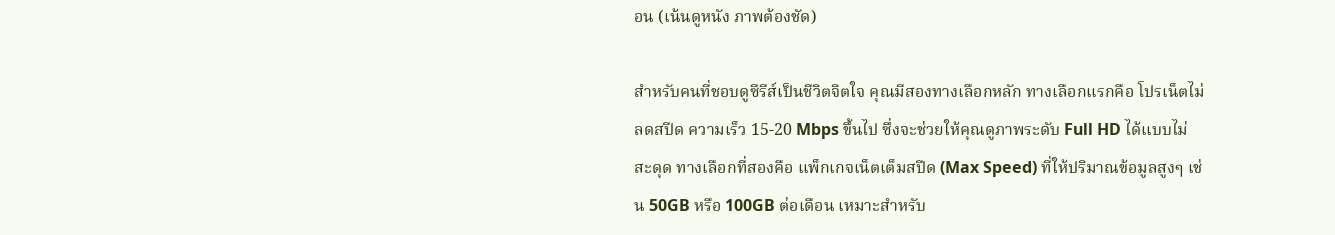อน (เน้นดูหนัง ภาพต้องชัด)

สำหรับคนที่ชอบดูซีรีส์เป็นชีวิตจิตใจ คุณมีสองทางเลือกหลัก ทางเลือกแรกคือ โปรเน็ตไม่ลดสปีด ความเร็ว 15-20 Mbps ขึ้นไป ซึ่งจะช่วยให้คุณดูภาพระดับ Full HD ได้แบบไม่สะดุด ทางเลือกที่สองคือ แพ็กเกจเน็ตเต็มสปีด (Max Speed) ที่ให้ปริมาณข้อมูลสูงๆ เช่น 50GB หรือ 100GB ต่อเดือน เหมาะสำหรับ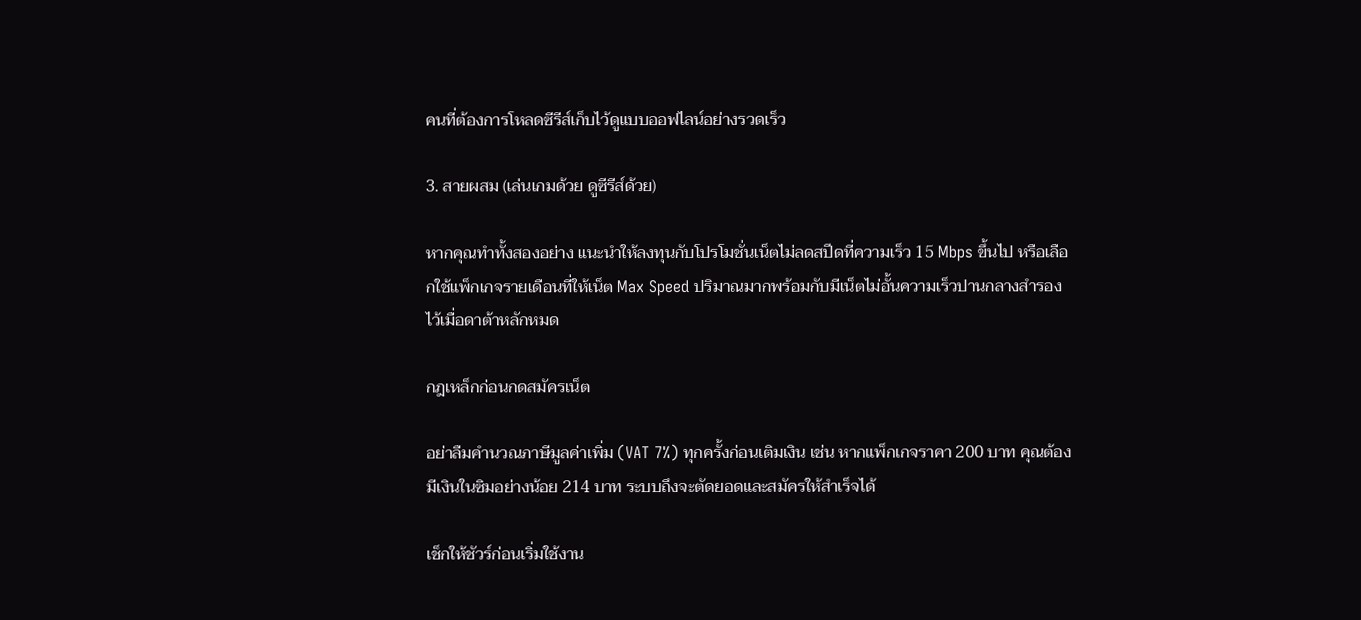คนที่ต้องการโหลดซีรีส์เก็บไว้ดูแบบออฟไลน์อย่างรวดเร็ว

3. สายผสม (เล่นเกมด้วย ดูซีรีส์ด้วย)

หากคุณทำทั้งสองอย่าง แนะนำให้ลงทุนกับโปรโมชั่นเน็ตไม่ลดสปีดที่ความเร็ว 15 Mbps ขึ้นไป หรือเลือกใช้แพ็กเกจรายเดือนที่ให้เน็ต Max Speed ปริมาณมากพร้อมกับมีเน็ตไม่อั้นความเร็วปานกลางสำรองไว้เมื่อดาต้าหลักหมด

กฎเหล็กก่อนกดสมัครเน็ต

อย่าลืมคำนวณภาษีมูลค่าเพิ่ม (VAT 7%) ทุกครั้งก่อนเติมเงิน เช่น หากแพ็กเกจราคา 200 บาท คุณต้องมีเงินในซิมอย่างน้อย 214 บาท ระบบถึงจะตัดยอดและสมัครให้สำเร็จได้

เช็กให้ชัวร์ก่อนเริ่มใช้งาน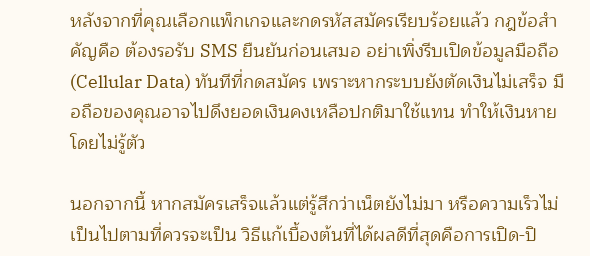หลังจากที่คุณเลือกแพ็กเกจและกดรหัสสมัครเรียบร้อยแล้ว กฎข้อสำคัญคือ ต้องรอรับ SMS ยืนยันก่อนเสมอ อย่าเพิ่งรีบเปิดข้อมูลมือถือ (Cellular Data) ทันทีที่กดสมัคร เพราะหากระบบยังตัดเงินไม่เสร็จ มือถือของคุณอาจไปดึงยอดเงินคงเหลือปกติมาใช้แทน ทำให้เงินหายโดยไม่รู้ตัว

นอกจากนี้ หากสมัครเสร็จแล้วแต่รู้สึกว่าเน็ตยังไม่มา หรือความเร็วไม่เป็นไปตามที่ควรจะเป็น วิธีแก้เบื้องต้นที่ได้ผลดีที่สุดคือการเปิด-ปิ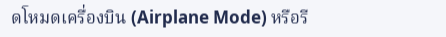ดโหมดเครื่องบิน (Airplane Mode) หรือรี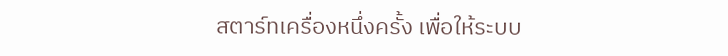สตาร์ทเครื่องหนึ่งครั้ง เพื่อให้ระบบ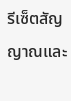รีเซ็ตสัญญาณและ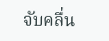จับคลื่น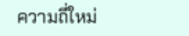ความถี่ใหม่